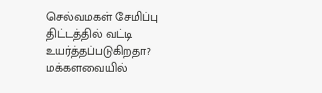செல்வமகள் சேமிப்பு திட்டத்தில் வட்டி உயர்த்தப்படுகிறதா? மக்களவையில்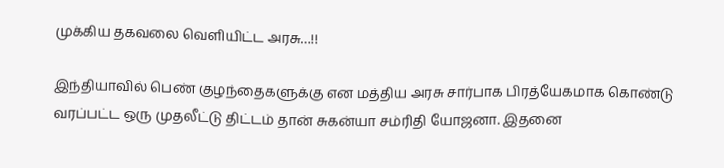முக்கிய தகவலை வெளியிட்ட அரசு…!!

இந்தியாவில் பெண் குழந்தைகளுக்கு என மத்திய அரசு சார்பாக பிரத்யேகமாக கொண்டு வரப்பட்ட ஒரு முதலீட்டு திட்டம் தான் சுகன்யா சம்ரிதி யோஜனா. இதனை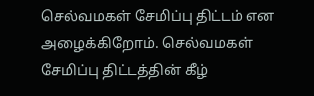செல்வமகள் சேமிப்பு திட்டம் என அழைக்கிறோம். செல்வமகள் சேமிப்பு திட்டத்தின் கீழ்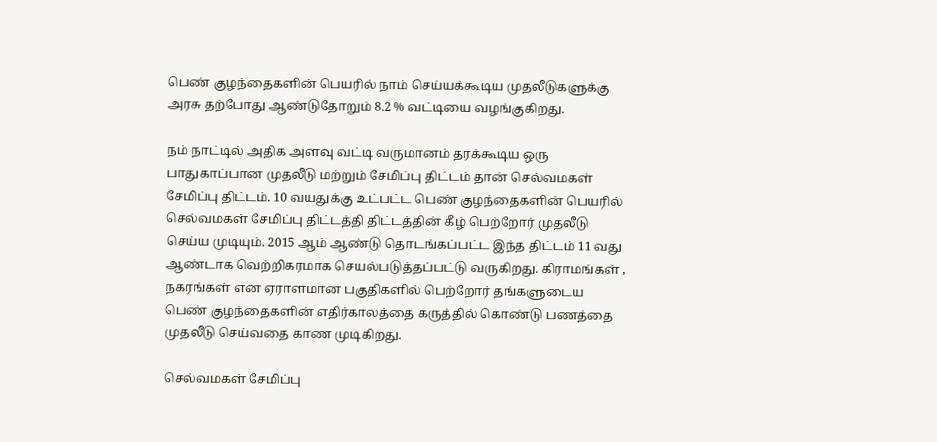பெண் குழந்தைகளின் பெயரில் நாம் செய்யக்கூடிய முதலீடுகளுக்கு அரசு தற்போது ஆண்டுதோறும் 8.2 % வட்டியை வழங்குகிறது.

நம் நாட்டில் அதிக அளவு வட்டி வருமானம் தரக்கூடிய ஒரு பாதுகாப்பான முதலீடு மற்றும் சேமிப்பு திட்டம் தான் செல்வமகள் சேமிப்பு திட்டம். 10 வயதுக்கு உட்பட்ட பெண் குழந்தைகளின் பெயரில் செல்வமகள் சேமிப்பு திட்டத்தி திட்டத்தின் கீழ் பெற்றோர் முதலீடு செய்ய முடியும். 2015 ஆம் ஆண்டு தொடங்கப்பட்ட இந்த திட்டம் 11 வது ஆண்டாக வெற்றிகரமாக செயல்படுத்தப்பட்டு வருகிறது. கிராமங்கள் , நகரங்கள் என ஏராளமான பகுதிகளில் பெற்றோர் தங்களுடைய பெண் குழந்தைகளின் எதிர்காலத்தை கருத்தில் கொண்டு பணத்தை முதலீடு செய்வதை காண முடிகிறது.

செல்வமகள் சேமிப்பு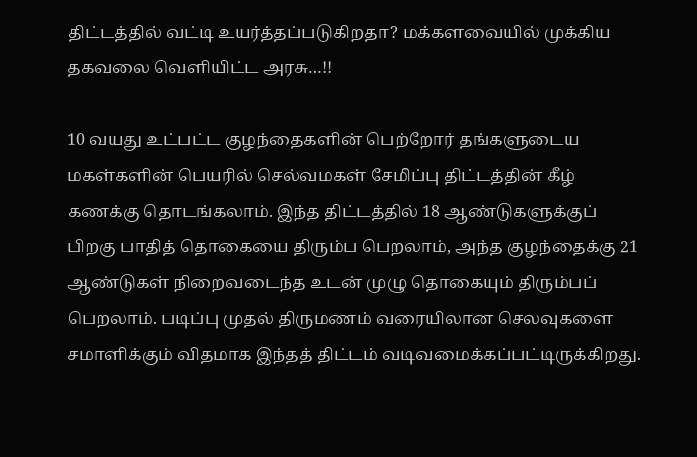திட்டத்தில் வட்டி உயர்த்தப்படுகிறதா? மக்களவையில் முக்கிய தகவலை வெளியிட்ட அரசு…!!

10 வயது உட்பட்ட குழந்தைகளின் பெற்றோர் தங்களுடைய மகள்களின் பெயரில் செல்வமகள் சேமிப்பு திட்டத்தின் கீழ் கணக்கு தொடங்கலாம். இந்த திட்டத்தில் 18 ஆண்டுகளுக்குப் பிறகு பாதித் தொகையை திரும்ப பெறலாம், அந்த குழந்தைக்கு 21 ஆண்டுகள் நிறைவடைந்த உடன் முழு தொகையும் திரும்பப் பெறலாம். படிப்பு முதல் திருமணம் வரையிலான செலவுகளை சமாளிக்கும் விதமாக இந்தத் திட்டம் வடிவமைக்கப்பட்டிருக்கிறது.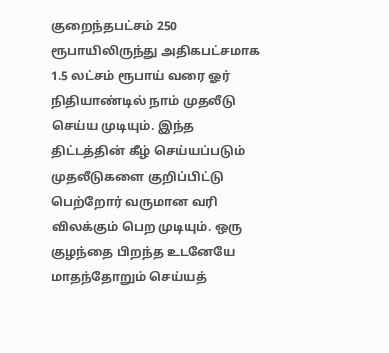குறைந்தபட்சம் 250 ரூபாயிலிருந்து அதிகபட்சமாக 1.5 லட்சம் ரூபாய் வரை ஓர் நிதியாண்டில் நாம் முதலீடு செய்ய முடியும். இந்த திட்டத்தின் கீழ் செய்யப்படும் முதலீடுகளை குறிப்பிட்டு பெற்றோர் வருமான வரி விலக்கும் பெற முடியும். ஒரு குழந்தை பிறந்த உடனேயே மாதந்தோறும் செய்யத்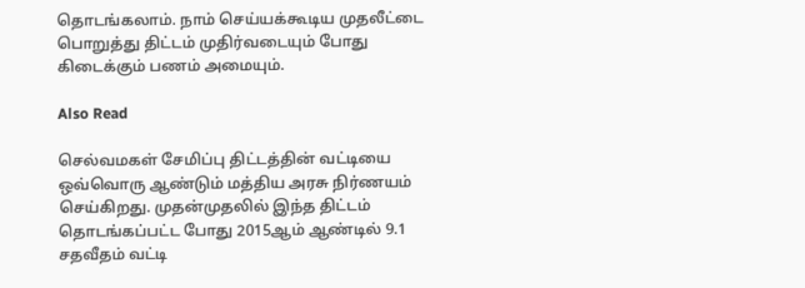தொடங்கலாம். நாம் செய்யக்கூடிய முதலீட்டை பொறுத்து திட்டம் முதிர்வடையும் போது கிடைக்கும் பணம் அமையும்.

Also Read

செல்வமகள் சேமிப்பு திட்டத்தின் வட்டியை ஒவ்வொரு ஆண்டும் மத்திய அரசு நிர்ணயம் செய்கிறது. முதன்முதலில் இந்த திட்டம் தொடங்கப்பட்ட போது 2015ஆம் ஆண்டில் 9.1 சதவீதம் வட்டி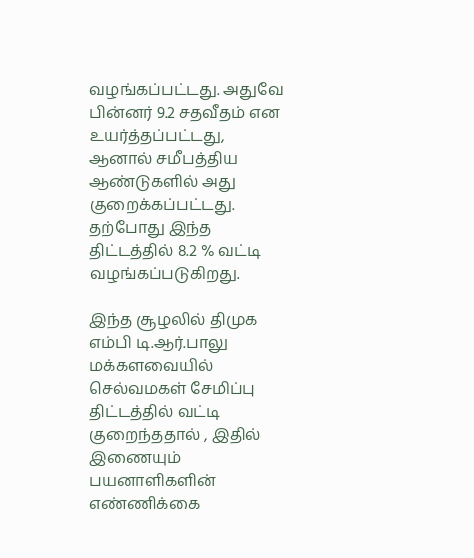வழங்கப்பட்டது. அதுவே பின்னர் 9.2 சதவீதம் என உயர்த்தப்பட்டது, ஆனால் சமீபத்திய ஆண்டுகளில் அது குறைக்கப்பட்டது. தற்போது இந்த திட்டத்தில் 8.2 % வட்டி வழங்கப்படுகிறது.

இந்த சூழலில் திமுக எம்பி டி.ஆர்.பாலு மக்களவையில் செல்வமகள் சேமிப்பு திட்டத்தில் வட்டி குறைந்ததால் , இதில் இணையும் பயனாளிகளின் எண்ணிக்கை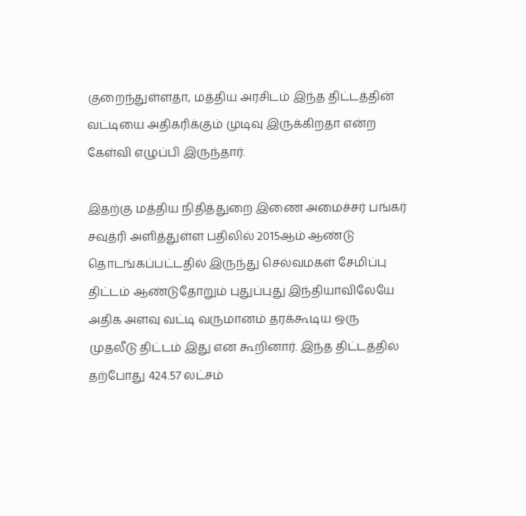குறைந்துள்ளதா, மத்திய அரசிடம் இந்த திட்டத்தின் வட்டியை அதிகரிக்கும் முடிவு இருக்கிறதா என்ற கேள்வி எழுப்பி இருந்தார்.

இதற்கு மத்திய நிதித்துறை இணை அமைச்சர் பங்கர் சவுத்ரி அளித்துள்ள பதிலில் 2015ஆம் ஆண்டு தொடங்கப்பட்டதில் இருந்து செல்வமகள் சேமிப்பு திட்டம் ஆண்டுதோறும் புதுப்புது இந்தியாவிலேயே அதிக அளவு வட்டி வருமானம் தரக்கூடிய ஒரு முதலீடு திட்டம் இது என கூறினார். இந்த திட்டத்தில் தற்போது 424.57 லட்சம்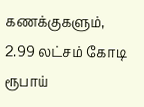கணக்குகளும், 2.99 லட்சம் கோடி ரூபாய்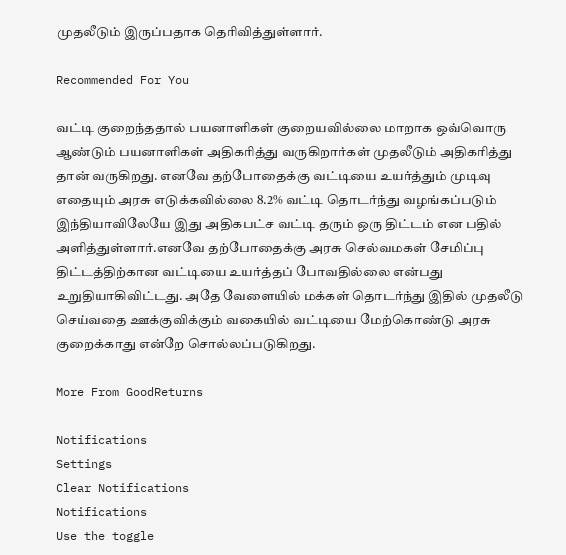முதலீடும் இருப்பதாக தெரிவித்துள்ளார்.

Recommended For You

வட்டி குறைந்ததால் பயனாளிகள் குறையவில்லை மாறாக ஒவ்வொரு ஆண்டும் பயனாளிகள் அதிகரித்து வருகிறார்கள் முதலீடும் அதிகரித்து தான் வருகிறது. எனவே தற்போதைக்கு வட்டியை உயர்த்தும் முடிவு எதையும் அரசு எடுக்கவில்லை 8.2% வட்டி தொடர்ந்து வழங்கப்படும் இந்தியாவிலேயே இது அதிகபட்ச வட்டி தரும் ஒரு திட்டம் என பதில் அளித்துள்ளார்.எனவே தற்போதைக்கு அரசு செல்வமகள் சேமிப்பு திட்டத்திற்கான வட்டியை உயர்த்தப் போவதில்லை என்பது உறுதியாகிவிட்டது. அதே வேளையில் மக்கள் தொடர்ந்து இதில் முதலீடு செய்வதை ஊக்குவிக்கும் வகையில் வட்டியை மேற்கொண்டு அரசு குறைக்காது என்றே சொல்லப்படுகிறது.

More From GoodReturns

Notifications
Settings
Clear Notifications
Notifications
Use the toggle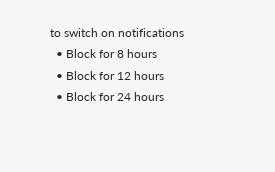to switch on notifications
  • Block for 8 hours
  • Block for 12 hours
  • Block for 24 hours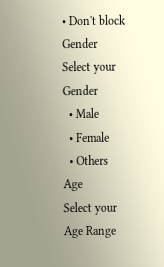• Don't block
Gender
Select your Gender
  • Male
  • Female
  • Others
Age
Select your Age Range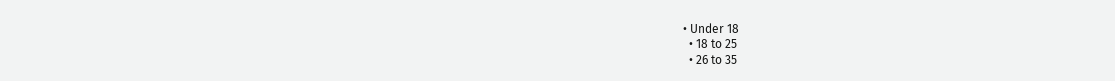• Under 18
  • 18 to 25
  • 26 to 35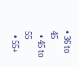• 36 to 45
  • 45 to 55
  • 55+